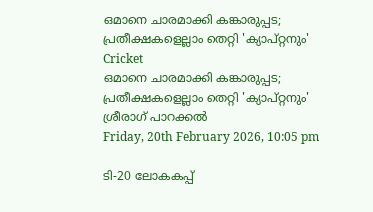ഒമാനെ ചാരമാക്കി കങ്കാരുപ്പട; പ്രതീക്ഷകളെല്ലാം തെറ്റി 'ക്യാപ്റ്റനും'
Cricket
ഒമാനെ ചാരമാക്കി കങ്കാരുപ്പട; പ്രതീക്ഷകളെല്ലാം തെറ്റി 'ക്യാപ്റ്റനും'
ശ്രീരാഗ് പാറക്കല്‍
Friday, 20th February 2026, 10:05 pm

ടി-20 ലോകകപ്പ്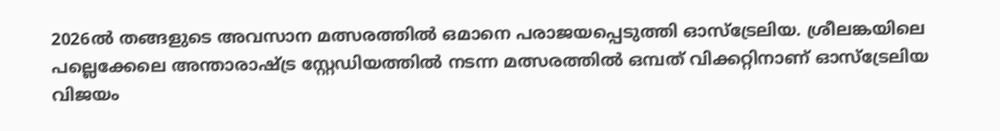2026ല്‍ തങ്ങളുടെ അവസാന മത്സരത്തില്‍ ഒമാനെ പരാജയപ്പെടുത്തി ഓസ്‌ട്രേലിയ. ശ്രീലങ്കയിലെ പല്ലെക്കേലെ അന്താരാഷ്ട്ര സ്റ്റേഡിയത്തില്‍ നടന്ന മത്സരത്തില്‍ ഒമ്പത് വിക്കറ്റിനാണ് ഓസ്‌ട്രേലിയ വിജയം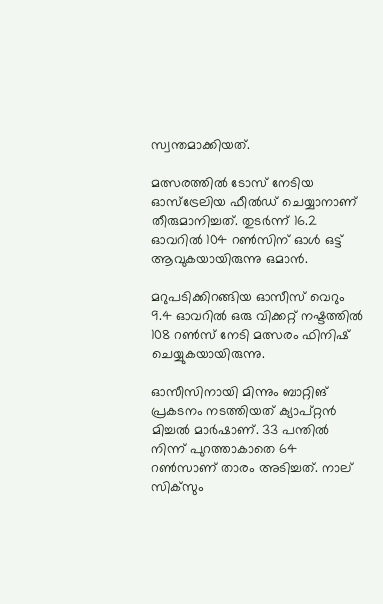സ്വന്തമാക്കിയത്.

മത്സരത്തില്‍ ടോസ് നേടിയ ഓസ്‌ട്രേലിയ ഫീല്‍ഡ് ചെയ്യാനാണ് തീരുമാനിച്ചത്. തുടര്‍ന്ന് 16.2 ഓവറില്‍ 104 റണ്‍സിന് ഓള്‍ ഒട്ട് ആവുകയായിരുന്നു ഒമാന്‍.

മറുപടിക്കിറങ്ങിയ ഓസീസ് വെറും 9.4 ഓവറില്‍ ഒരു വിക്കറ്റ് നഷ്ടത്തില്‍ 108 റണ്‍സ് നേടി മത്സരം ഫിനിഷ് ചെയ്യുകയായിരുന്നു.

ഓസീസിനായി മിന്നും ബാറ്റിങ് പ്രകടനം നടത്തിയത് ക്യാപ്റ്റന്‍ മിച്ചല്‍ മാര്‍ഷാണ്. 33 പന്തില്‍ നിന്ന് പുറത്താകാതെ 64 റണ്‍സാണ് താരം അടിച്ചത്. നാല് സിക്‌സും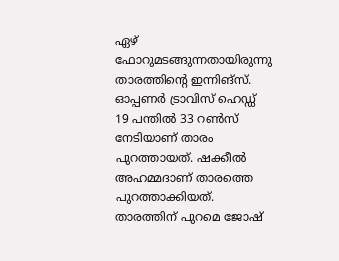ഏഴ് ഫോറുമടങ്ങുന്നതായിരുന്നു താരത്തിന്റെ ഇന്നിങ്‌സ്. ഓപ്പണര്‍ ട്രാവിസ് ഹെഡ്ഡ് 19 പന്തില്‍ 33 റണ്‍സ് നേടിയാണ് താരം പുറത്തായത്. ഷക്കീല്‍ അഹമ്മദാണ് താരത്തെ പുറത്താക്കിയത്. താരത്തിന് പുറമെ ജോഷ്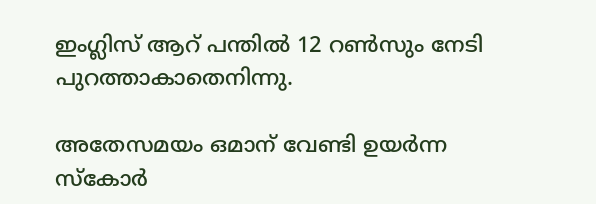ഇംഗ്ലിസ് ആറ് പന്തില്‍ 12 റണ്‍സും നേടി പുറത്താകാതെനിന്നു.

അതേസമയം ഒമാന് വേണ്ടി ഉയര്‍ന്ന സ്‌കോര്‍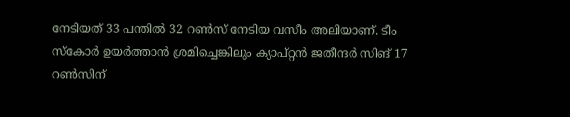നേടിയത് 33 പന്തില്‍ 32 റണ്‍സ് നേടിയ വസീം അലിയാണ്. ടീം സ്‌കോര്‍ ഉയര്‍ത്താന്‍ ശ്രമിച്ചെങ്കിലും ക്യാപ്റ്റന്‍ ജതീന്ദര്‍ സിങ് 17 റണ്‍സിന്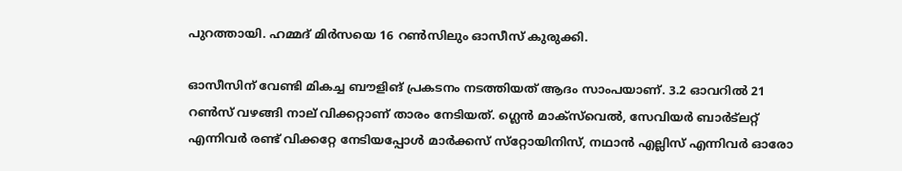പുറത്തായി. ഹമ്മദ് മിര്‍സയെ 16 റണ്‍സിലും ഓസീസ് കുരുക്കി.

ഓസീസിന് വേണ്ടി മികച്ച ബൗളിങ് പ്രകടനം നടത്തിയത് ആദം സാംപയാണ്. 3.2 ഓവറില്‍ 21 റണ്‍സ് വഴങ്ങി നാല് വിക്കറ്റാണ് താരം നേടിയത്. ഗ്ലെന്‍ മാക്‌സ്‌വെല്‍, സേവിയര്‍ ബാര്‍ട്‌ലറ്റ് എന്നിവര്‍ രണ്ട് വിക്കറ്റേ നേടിയപ്പോള്‍ മാര്‍ക്കസ് സ്‌റ്റോയിനിസ്, നഥാന്‍ എല്ലിസ് എന്നിവര്‍ ഓരോ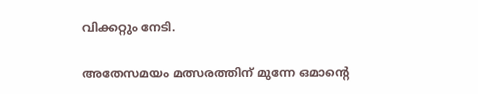വിക്കറ്റും നേടി.

അതേസമയം മത്സരത്തിന് മുന്നേ ഒമാന്റെ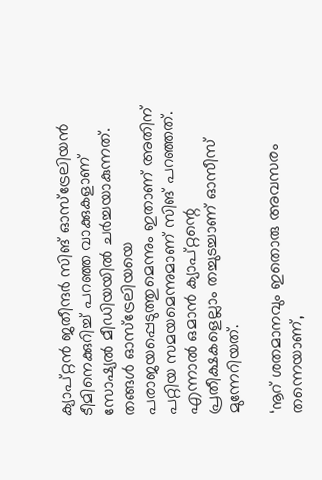ക്യാപ്റ്റന്‍ ജതീന്ദര്‍ സിങ് ഓസ്‌ട്രേലിയന്‍ ടീമിനെക്കുറിച്ച് പറഞ്ഞ വാക്കുകളാണ് സോഷ്യല്‍ മീഡിയയില്‍ ചര്‍ച്ചയാകുന്നത്. തങ്ങള്‍ ഓസ്ട്രേലിയയെ പരാജയപ്പെടുത്തുമെന്നും ഇതാണ് അതിന് പറ്റിയ സമയമെന്നുമാണ് സിങ് പറഞ്ഞത്. എന്നാല്‍ ഒമാന്‍ ക്യാപ്റ്റന്റെ പ്രതീക്ഷകളെല്ലാം തച്ചുടച്ചാണ് ഓസീസ് മുന്നേറിയത്.

‘നൂറ് ശതമാനവും ഇതൊരു അവസരം തന്നെയാണ്,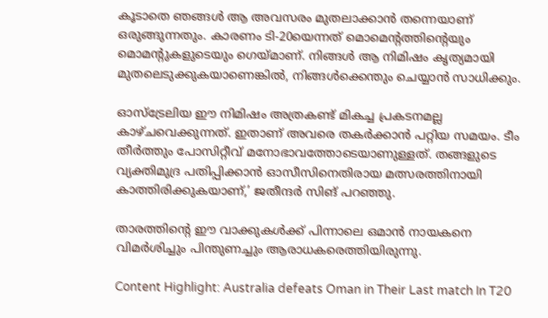കൂടാതെ ഞങ്ങള്‍ ആ അവസരം മുതലാക്കാന്‍ തന്നെയാണ് ഒരുങ്ങുന്നതും. കാരണം ടി-20യെന്നത് മൊമെന്റത്തിന്റെയും മൊമന്റുകളുടെയും ഗെയ്മാണ്. നിങ്ങള്‍ ആ നിമിഷം കൃത്യമായി മുതലെടുക്കുകയാണെങ്കില്‍, നിങ്ങള്‍ക്കെന്തും ചെയ്യാന്‍ സാധിക്കും.

ഓസ്ട്രേലിയ ഈ നിമിഷം അത്രകണ്ട് മികച്ച പ്രകടനമല്ല കാഴ്ചവെക്കുന്നത്. ഇതാണ് അവരെ തകര്‍ക്കാന്‍ പറ്റിയ സമയം. ടീം തീര്‍ത്തും പോസിറ്റീവ് മനോഭാവത്തോടെയാണുള്ളത്. തങ്ങളുടെ വ്യക്തിമുദ്ര പതിപ്പിക്കാന്‍ ഓസീസിനെതിരായ മത്സരത്തിനായി കാത്തിരിക്കുകയാണ്,’ ജതീന്ദര്‍ സിങ് പറഞ്ഞു.

താരത്തിന്റെ ഈ വാക്കുകള്‍ക്ക് പിന്നാലെ ഒമാന്‍ നായകനെ വിമര്‍ശിച്ചും പിന്തുണച്ചും ആരാധകരെത്തിയിരുന്നു.

Content Highlight: Australia defeats Oman in Their Last match In T20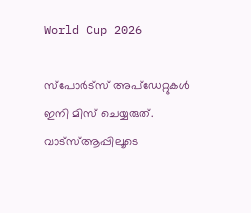World Cup 2026

സ്പോർട്സ് അപ്ഡേറ്റുകൾ ഇനി മിസ് ചെയ്യരുത്. വാട്സ്ആപ്പിലൂടെ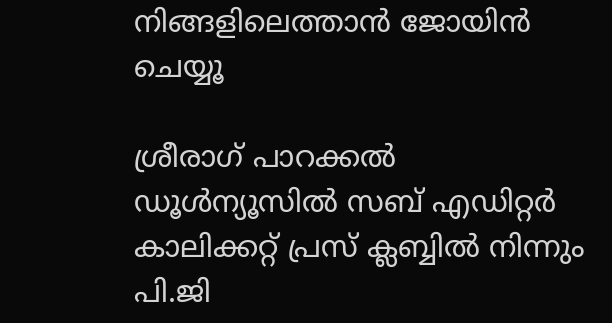നിങ്ങളിലെത്താൻ ജോയിൻ ചെയ്യൂ

ശ്രീരാഗ് പാറക്കല്‍
ഡൂള്‍ന്യൂസില്‍ സബ് എഡിറ്റര്‍ കാലിക്കറ്റ് പ്രസ് ക്ലബ്ബില്‍ നിന്നും പി.ജി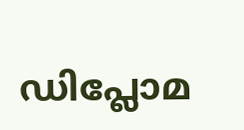ഡിപ്ലോമ